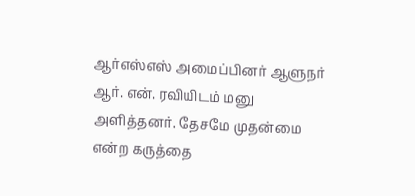ஆர்எஸ்எஸ் அமைப்பினர் ஆளுநர் ஆர். என். ரவியிடம் மனு அளித்தனர். தேசமே முதன்மை என்ற கருத்தை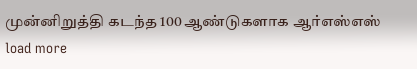முன்னிறுத்தி கடந்த 100 ஆண்டுகளாக ஆர்எஸ்எஸ்
load more